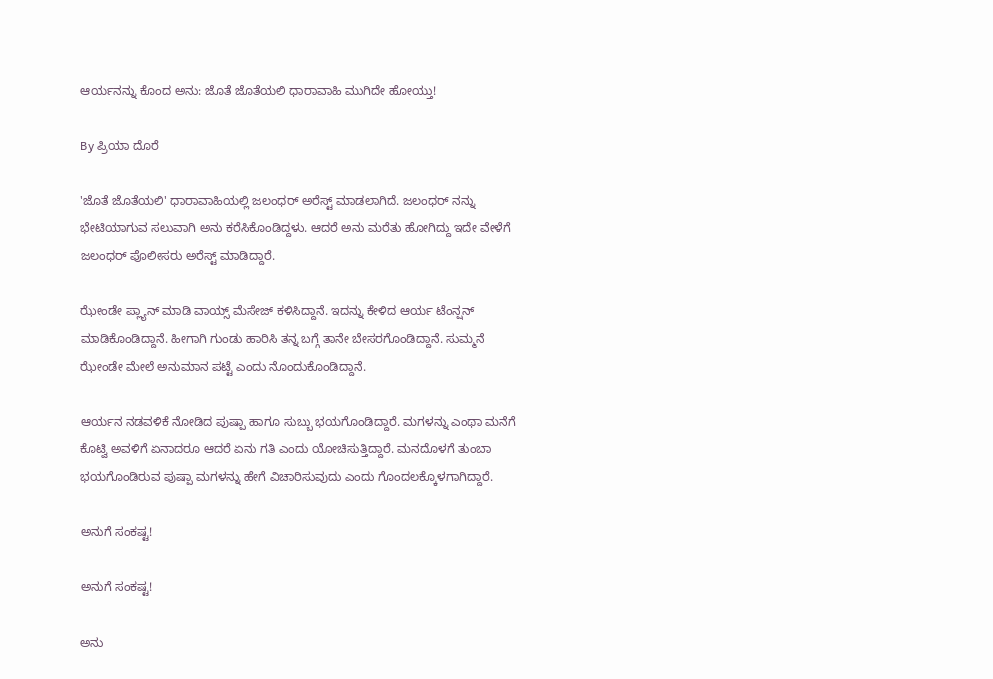ಆರ್ಯನನ್ನು ಕೊಂದ ಅನು: ಜೊತೆ ಜೊತೆಯಲಿ ಧಾರಾವಾಹಿ ಮುಗಿದೇ ಹೋಯ್ತು!

By ಪ್ರಿಯಾ ದೊರೆ

'ಜೊತೆ ಜೊತೆಯಲಿ' ಧಾರಾವಾಹಿಯಲ್ಲಿ ಜಲಂಧರ್ ಅರೆಸ್ಟ್ ಮಾಡಲಾಗಿದೆ. ಜಲಂಧರ್ ನನ್ನು ಭೇಟಿಯಾಗುವ ಸಲುವಾಗಿ ಅನು ಕರೆಸಿಕೊಂಡಿದ್ದಳು. ಆದರೆ ಅನು ಮರೆತು ಹೋಗಿದ್ದು ಇದೇ ವೇಳೆಗೆ ಜಲಂಧರ್ ಪೊಲೀಸರು ಅರೆಸ್ಟ್ ಮಾಡಿದ್ದಾರೆ.

ಝೇಂಡೇ ಪ್ಲ್ಯಾನ್ ಮಾಡಿ ವಾಯ್ಸ್ ಮೆಸೇಜ್ ಕಳಿಸಿದ್ದಾನೆ. ಇದನ್ನು ಕೇಳಿದ ಆರ್ಯ ಟೆಂನ್ಷನ್ ಮಾಡಿಕೊಂಡಿದ್ದಾನೆ. ಹೀಗಾಗಿ ಗುಂಡು ಹಾರಿಸಿ ತನ್ನ ಬಗ್ಗೆ ತಾನೇ ಬೇಸರಗೊಂಡಿದ್ದಾನೆ. ಸುಮ್ಮನೆ ಝೇಂಡೇ ಮೇಲೆ ಅನುಮಾನ ಪಟ್ಟೆ ಎಂದು ನೊಂದುಕೊಂಡಿದ್ದಾನೆ.

ಆರ್ಯನ ನಡವಳಿಕೆ ನೋಡಿದ ಪುಷ್ಪಾ ಹಾಗೂ ಸುಬ್ಬು ಭಯಗೊಂಡಿದ್ದಾರೆ. ಮಗಳನ್ನು ಎಂಥಾ ಮನೆಗೆ ಕೊಟ್ವಿ ಅವಳಿಗೆ ಏನಾದರೂ ಆದರೆ ಏನು ಗತಿ ಎಂದು ಯೋಚಿಸುತ್ತಿದ್ದಾರೆ. ಮನದೊಳಗೆ ತುಂಬಾ ಭಯಗೊಂಡಿರುವ ಪುಷ್ಪಾ ಮಗಳನ್ನು ಹೇಗೆ ವಿಚಾರಿಸುವುದು ಎಂದು ಗೊಂದಲಕ್ಕೊಳಗಾಗಿದ್ದಾರೆ.

ಅನುಗೆ ಸಂಕಷ್ಟ!

ಅನುಗೆ ಸಂಕಷ್ಟ!

ಅನು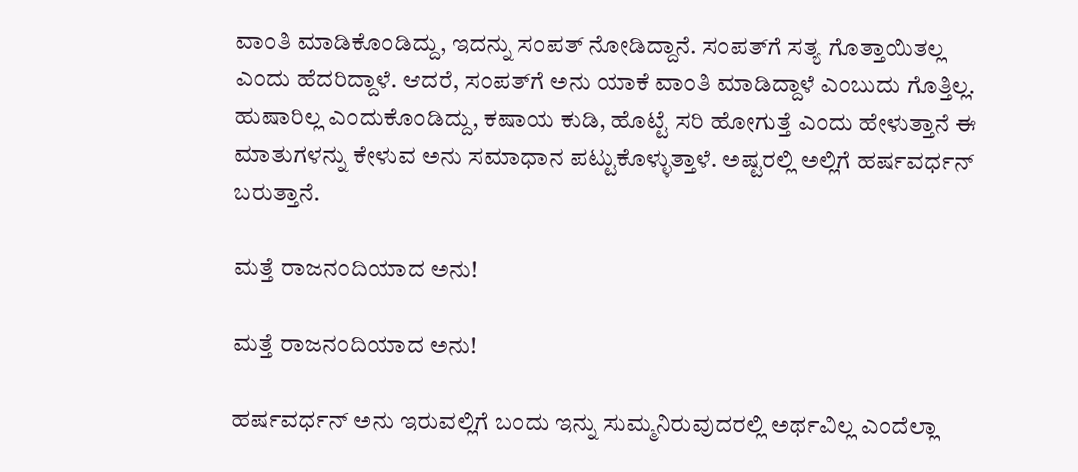ವಾಂತಿ ಮಾಡಿಕೊಂಡಿದ್ದು, ಇದನ್ನು ಸಂಪತ್ ನೋಡಿದ್ದಾನೆ. ಸಂಪತ್‌ಗೆ ಸತ್ಯ ಗೊತ್ತಾಯಿತಲ್ಲ ಎಂದು ಹೆದರಿದ್ದಾಳೆ. ಆದರೆ, ಸಂಪತ್‌ಗೆ ಅನು ಯಾಕೆ ವಾಂತಿ ಮಾಡಿದ್ದಾಳೆ ಎಂಬುದು ಗೊತ್ತಿಲ್ಲ. ಹುಷಾರಿಲ್ಲ ಎಂದುಕೊಂಡಿದ್ದು, ಕಷಾಯ ಕುಡಿ, ಹೊಟ್ಟೆ ಸರಿ ಹೋಗುತ್ತೆ ಎಂದು ಹೇಳುತ್ತಾನೆ ಈ ಮಾತುಗಳನ್ನು ಕೇಳುವ ಅನು ಸಮಾಧಾನ ಪಟ್ಟುಕೊಳ್ಳುತ್ತಾಳೆ. ಅಷ್ಟರಲ್ಲಿ ಅಲ್ಲಿಗೆ ಹರ್ಷವರ್ಧನ್ ಬರುತ್ತಾನೆ.

ಮತ್ತೆ ರಾಜನಂದಿಯಾದ ಅನು!

ಮತ್ತೆ ರಾಜನಂದಿಯಾದ ಅನು!

ಹರ್ಷವರ್ಧನ್ ಅನು ಇರುವಲ್ಲಿಗೆ ಬಂದು ಇನ್ನು ಸುಮ್ಮನಿರುವುದರಲ್ಲಿ ಅರ್ಥವಿಲ್ಲ ಎಂದೆಲ್ಲಾ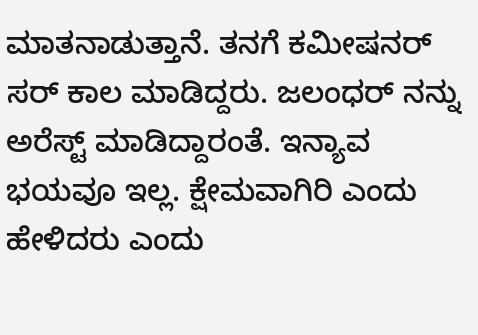ಮಾತನಾಡುತ್ತಾನೆ. ತನಗೆ ಕಮೀಷನರ್ ಸರ್ ಕಾಲ ಮಾಡಿದ್ದರು. ಜಲಂಧರ್ ನನ್ನು ಅರೆಸ್ಟ್ ಮಾಡಿದ್ದಾರಂತೆ. ಇನ್ಯಾವ ಭಯವೂ ಇಲ್ಲ. ಕ್ಷೇಮವಾಗಿರಿ ಎಂದು ಹೇಳಿದರು ಎಂದು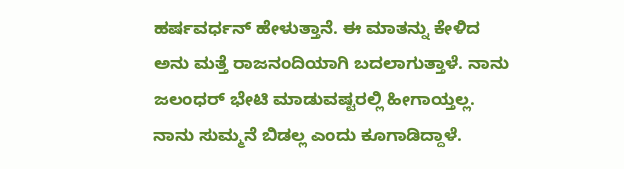ಹರ್ಷವರ್ಧನ್ ಹೇಳುತ್ತಾನೆ. ಈ ಮಾತನ್ನು ಕೇಳಿದ ಅನು ಮತ್ತೆ ರಾಜನಂದಿಯಾಗಿ ಬದಲಾಗುತ್ತಾಳೆ. ನಾನು ಜಲಂಧರ್ ಭೇಟಿ ಮಾಡುವಷ್ಟರಲ್ಲಿ ಹೀಗಾಯ್ತಲ್ಲ. ನಾನು ಸುಮ್ಮನೆ ಬಿಡಲ್ಲ ಎಂದು ಕೂಗಾಡಿದ್ದಾಳೆ.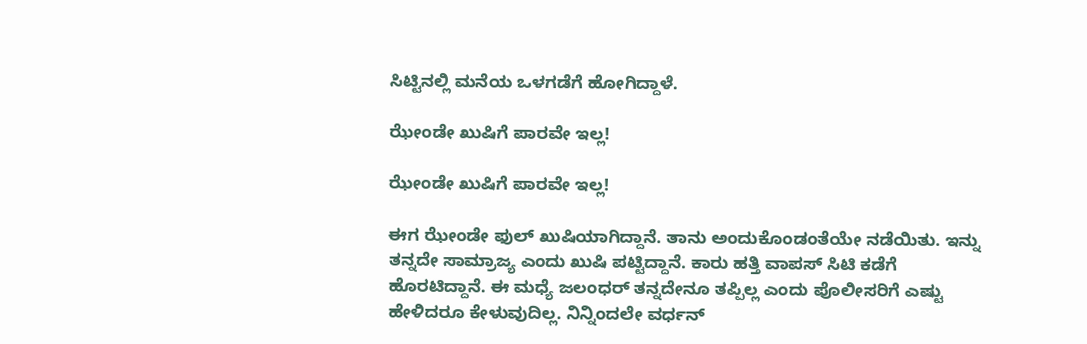ಸಿಟ್ಟಿನಲ್ಲಿ ಮನೆಯ ಒಳಗಡೆಗೆ ಹೋಗಿದ್ದಾಳೆ.

ಝೇಂಡೇ ಖುಷಿಗೆ ಪಾರವೇ ಇಲ್ಲ!

ಝೇಂಡೇ ಖುಷಿಗೆ ಪಾರವೇ ಇಲ್ಲ!

ಈಗ ಝೇಂಡೇ ಫುಲ್ ಖುಷಿಯಾಗಿದ್ದಾನೆ. ತಾನು ಅಂದುಕೊಂಡಂತೆಯೇ ನಡೆಯಿತು. ಇನ್ನು ತನ್ನದೇ ಸಾಮ್ರಾಜ್ಯ ಎಂದು ಖುಷಿ ಪಟ್ಟಿದ್ದಾನೆ. ಕಾರು ಹತ್ತಿ ವಾಪಸ್ ಸಿಟಿ ಕಡೆಗೆ ಹೊರಟಿದ್ದಾನೆ. ಈ ಮಧ್ಯೆ ಜಲಂಧರ್ ತನ್ನದೇನೂ ತಪ್ಪಿಲ್ಲ ಎಂದು ಪೊಲೀಸರಿಗೆ ಎಷ್ಟು ಹೇಳಿದರೂ ಕೇಳುವುದಿಲ್ಲ. ನಿನ್ನಿಂದಲೇ ವರ್ಧನ್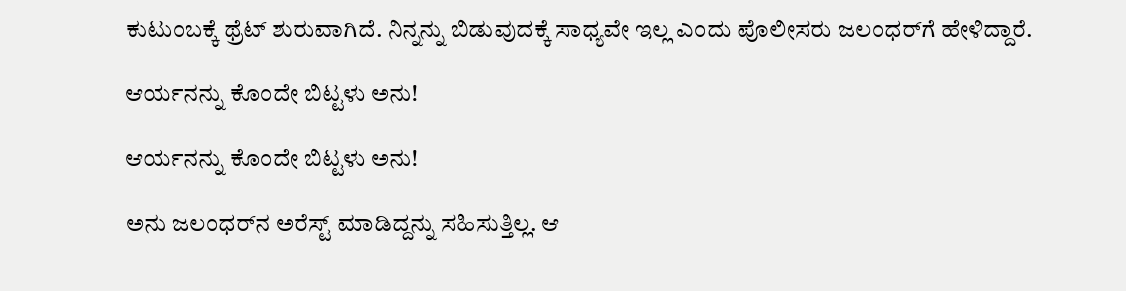ಕುಟುಂಬಕ್ಕೆ ಥ್ರೆಟ್ ಶುರುವಾಗಿದೆ. ನಿನ್ನನ್ನು ಬಿಡುವುದಕ್ಕೆ ಸಾಧ್ಯವೇ ಇಲ್ಲ ಎಂದು ಪೊಲೀಸರು ಜಲಂಧರ್‌ಗೆ ಹೇಳಿದ್ದಾರೆ.

ಆರ್ಯನನ್ನು ಕೊಂದೇ ಬಿಟ್ಟಳು ಅನು!

ಆರ್ಯನನ್ನು ಕೊಂದೇ ಬಿಟ್ಟಳು ಅನು!

ಅನು ಜಲಂಧರ್‌ನ ಅರೆಸ್ಟ್ ಮಾಡಿದ್ದನ್ನು ಸಹಿಸುತ್ತಿಲ್ಲ. ಆ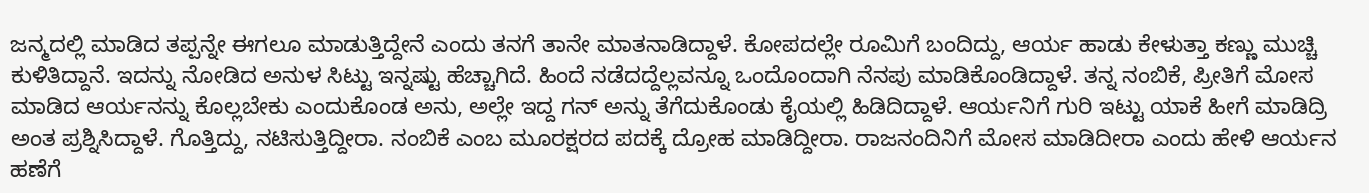ಜನ್ಮದಲ್ಲಿ ಮಾಡಿದ ತಪ್ಪನ್ನೇ ಈಗಲೂ ಮಾಡುತ್ತಿದ್ದೇನೆ ಎಂದು ತನಗೆ ತಾನೇ ಮಾತನಾಡಿದ್ದಾಳೆ. ಕೋಪದಲ್ಲೇ ರೂಮಿಗೆ ಬಂದಿದ್ದು, ಆರ್ಯ ಹಾಡು ಕೇಳುತ್ತಾ ಕಣ್ಣು ಮುಚ್ಚಿ ಕುಳಿತಿದ್ದಾನೆ. ಇದನ್ನು ನೋಡಿದ ಅನುಳ ಸಿಟ್ಟು ಇನ್ನಷ್ಟು ಹೆಚ್ಚಾಗಿದೆ. ಹಿಂದೆ ನಡೆದದ್ದೆಲ್ಲವನ್ನೂ ಒಂದೊಂದಾಗಿ ನೆನಪು ಮಾಡಿಕೊಂಡಿದ್ದಾಳೆ. ತನ್ನ ನಂಬಿಕೆ, ಪ್ರೀತಿಗೆ ಮೋಸ ಮಾಡಿದ ಆರ್ಯನನ್ನು ಕೊಲ್ಲಬೇಕು ಎಂದುಕೊಂಡ ಅನು, ಅಲ್ಲೇ ಇದ್ದ ಗನ್ ಅನ್ನು ತೆಗೆದುಕೊಂಡು ಕೈಯಲ್ಲಿ ಹಿಡಿದಿದ್ದಾಳೆ. ಆರ್ಯನಿಗೆ ಗುರಿ ಇಟ್ಟು ಯಾಕೆ ಹೀಗೆ ಮಾಡಿದ್ರಿ ಅಂತ ಪ್ರಶ್ನಿಸಿದ್ದಾಳೆ. ಗೊತ್ತಿದ್ದು, ನಟಿಸುತ್ತಿದ್ದೀರಾ. ನಂಬಿಕೆ ಎಂಬ ಮೂರಕ್ಷರದ ಪದಕ್ಕೆ ದ್ರೋಹ ಮಾಡಿದ್ದೀರಾ. ರಾಜನಂದಿನಿಗೆ ಮೋಸ ಮಾಡಿದೀರಾ ಎಂದು ಹೇಳಿ ಆರ್ಯನ ಹಣೆಗೆ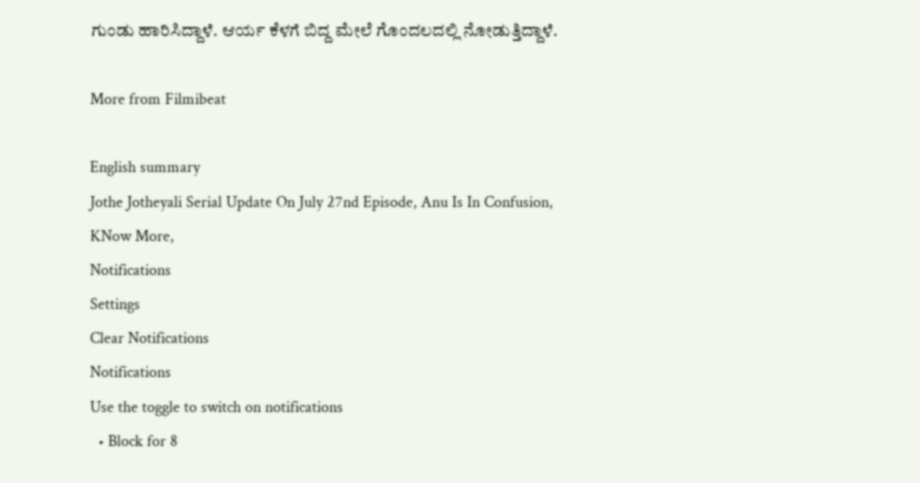ಗುಂಡು ಹಾರಿಸಿದ್ದಾಳೆ. ಆರ್ಯ ಕೆಳಗೆ ಬಿದ್ದ ಮೇಲೆ ಗೊಂದಲದಲ್ಲಿ ನೋಡುತ್ತಿದ್ದಾಳೆ.

More from Filmibeat

English summary
Jothe Jotheyali Serial Update On July 27nd Episode, Anu Is In Confusion, KNow More,
Notifications
Settings
Clear Notifications
Notifications
Use the toggle to switch on notifications
  • Block for 8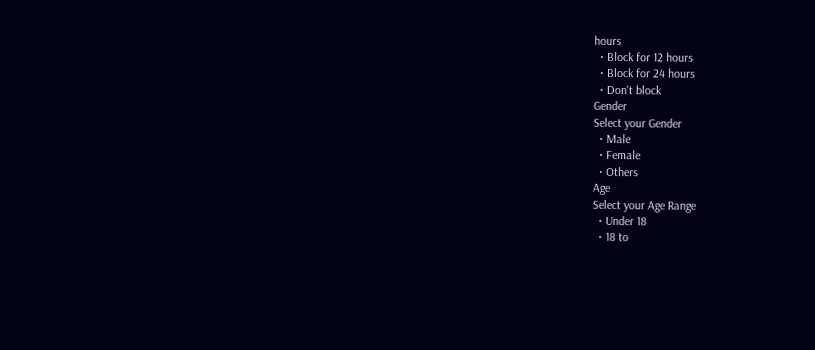hours
  • Block for 12 hours
  • Block for 24 hours
  • Don't block
Gender
Select your Gender
  • Male
  • Female
  • Others
Age
Select your Age Range
  • Under 18
  • 18 to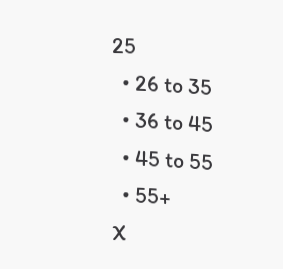25
  • 26 to 35
  • 36 to 45
  • 45 to 55
  • 55+
X